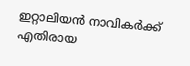ഇറ്റാലിയൻ നാവികർക്ക് എതിരായ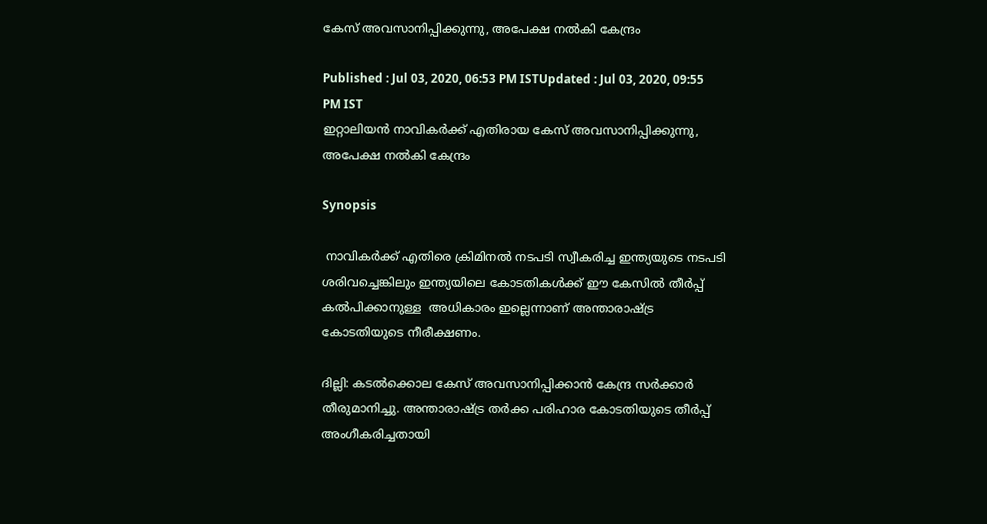കേസ് അവസാനിപ്പിക്കുന്നു, അപേക്ഷ നൽകി കേന്ദ്രം

Published : Jul 03, 2020, 06:53 PM ISTUpdated : Jul 03, 2020, 09:55 PM IST
ഇറ്റാലിയൻ നാവികർക്ക് എതിരായ കേസ് അവസാനിപ്പിക്കുന്നു, അപേക്ഷ നൽകി കേന്ദ്രം

Synopsis

 നാവികർക്ക് എതിരെ ക്രിമിനൽ നടപടി സ്വീകരിച്ച ഇന്ത്യയുടെ നടപടി ശരിവച്ചെങ്കിലും ഇന്ത്യയിലെ കോടതികൾക്ക് ഈ കേസിൽ തീർപ്പ് കൽപിക്കാനുള്ള  അധികാരം ഇല്ലെന്നാണ് അന്താരാഷ്ട്ര കോടതിയുടെ നീരീക്ഷണം.

ദില്ലി: കടൽക്കൊല കേസ് അവസാനിപ്പിക്കാൻ കേന്ദ്ര സ‍ർക്കാർ തീരുമാനിച്ചു. അന്താരാഷ്ട്ര തർക്ക പരിഹാര കോടതിയുടെ തീർപ്പ് അംഗീകരിച്ചതായി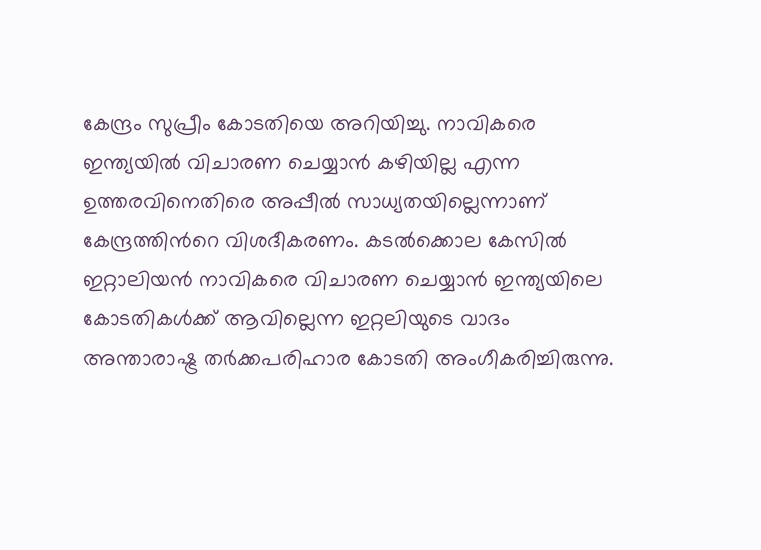കേന്ദ്രം സുപ്രീം കോടതിയെ അറിയിച്ചു. നാവികരെ ഇന്ത്യയിൽ വിചാരണ ചെയ്യാൻ കഴിയില്ല എന്ന ഉത്തരവിനെതിരെ അപ്പീൽ സാധ്യതയില്ലെന്നാണ് കേന്ദ്രത്തിന്‍റെ വിശദീകരണം. കടൽക്കൊല കേസിൽ ഇറ്റാലിയൻ നാവികരെ വിചാരണ ചെയ്യാൻ ഇന്ത്യയിലെ കോടതികൾക്ക് ആവില്ലെന്ന ഇറ്റലിയുടെ വാദം  അന്താരാഷ്ട്ര തർക്കപരിഹാര കോടതി അംഗീകരിച്ചിരുന്നു.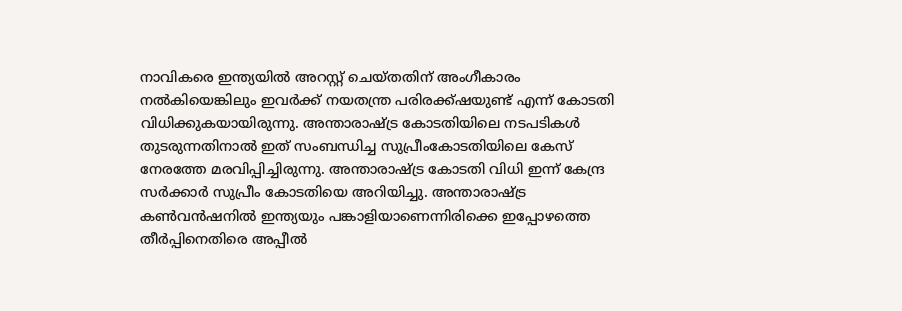നാവികരെ ഇന്ത്യയിൽ അറസ്റ്റ് ചെയ്തതിന് അംഗീകാരം നൽകിയെങ്കിലും ഇവർക്ക് നയതന്ത്ര പരിരക്ക്ഷയുണ്ട് എന്ന് കോടതി വിധിക്കുകയായിരുന്നു. അന്താരാഷ്ട്ര കോടതിയിലെ നടപടികൾ തുടരുന്നതിനാൽ ഇത് സംബന്ധിച്ച സുപ്രീംകോടതിയിലെ കേസ് നേരത്തേ മരവിപ്പിച്ചിരുന്നു. അന്താരാഷ്ട്ര കോടതി വിധി ഇന്ന് കേന്ദ്ര സർക്കാർ സുപ്രീം കോടതിയെ അറിയിച്ചു. അന്താരാഷ്ട്ര കൺവൻഷനിൽ ഇന്ത്യയും പങ്കാളിയാണെന്നിരിക്കെ ഇപ്പോഴത്തെ തീർപ്പിനെതിരെ അപ്പീൽ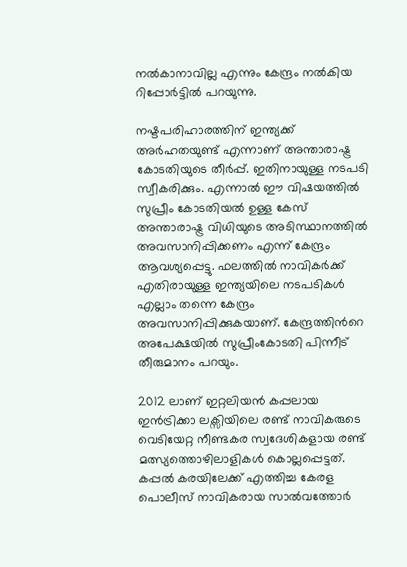നൽകാനാവില്ല എന്നും കേന്ദ്രം നൽകിയ റിപ്പോർട്ടിൽ പറയുന്നു.

നഷ്ടപരിഹാരത്തിന് ഇന്ത്യക്ക് അർഹതയുണ്ട് എന്നാണ് അന്താരാഷ്ട്ര കോടതിയുടെ തീർപ്പ്. ഇതിനായുള്ള നടപടി സ്വീകരിക്കും. എന്നാൽ ഈ വിഷയത്തിൽ സുപ്രീം കോടതിയൽ ഉള്ള കേസ് അന്താരാഷ്ട്ര വിധിയുടെ അടിസ്ഥാനത്തിൽ അവസാനിപ്പിക്കണം എന്ന് കേന്ദ്രം ആവശ്യപ്പെട്ടു. ഫലത്തിൽ നാവികർക്ക് എതിരായുള്ള ഇന്ത്യയിലെ നടപടികൾ എല്ലാം തന്നെ കേന്ദ്രം അവസാനിപ്പിക്കുകയാണ്. കേന്ദ്രത്തിന്‍റെ അപേക്ഷയിൽ സുപ്രീംകോടതി പിന്നീട് തീരുമാനം പറയും.

2012 ലാണ് ഇറ്റലിയൻ കപ്പലായ ഇൻട്രിക്കാ ലക്സിയിലെ രണ്ട് നാവികരുടെ വെടിയേറ്റ നീണ്ടകര സ്വദേശികളായ രണ്ട് മത്സ്യത്തൊഴിലാളികള്‍ കൊല്ലപ്പെട്ടത്. കപ്പൽ കരയിലേക്ക് എത്തിച്ച കേരള പൊലീസ് നാവികരായ സാൽവത്തോർ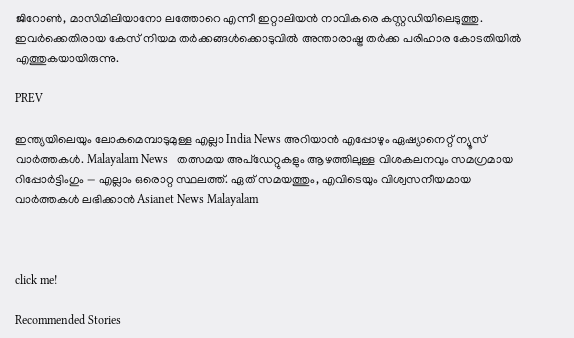ജിറോൺ, മാസിമിലിയാനോ ലത്തോറെ എന്നീ ഇറ്റാലിയൻ നാവികരെ കസ്റ്റഡിയിലെടുത്തു. ഇവർക്കെതിരായ കേസ് നിയമ തർക്കങ്ങൾക്കൊടുവിൽ അന്താരാഷ്ട്ര തർക്ക പരിഹാര കോടതിയില്‍ എത്തുകയായിരുന്നു.

PREV

ഇന്ത്യയിലെയും ലോകമെമ്പാടുമുള്ള എല്ലാ India News അറിയാൻ എപ്പോഴും ഏഷ്യാനെറ്റ് ന്യൂസ് വാർത്തകൾ. Malayalam News   തത്സമയ അപ്‌ഡേറ്റുകളും ആഴത്തിലുള്ള വിശകലനവും സമഗ്രമായ റിപ്പോർട്ടിംഗും — എല്ലാം ഒരൊറ്റ സ്ഥലത്ത്. ഏത് സമയത്തും, എവിടെയും വിശ്വസനീയമായ വാർത്തകൾ ലഭിക്കാൻ Asianet News Malayalam



click me!

Recommended Stories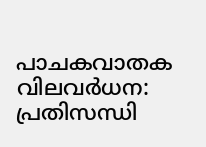പാചകവാതക വിലവർധന: പ്രതിസന്ധി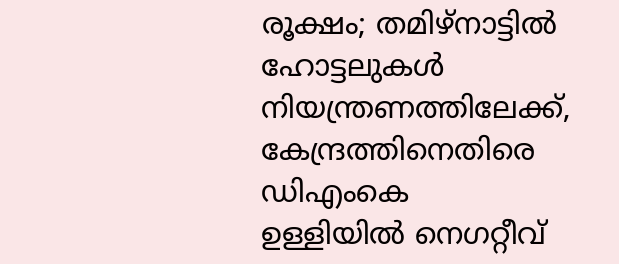രൂക്ഷം; തമിഴ്നാട്ടിൽ ഹോട്ടലുകൾ നിയന്ത്രണത്തിലേക്ക്, കേന്ദ്രത്തിനെതിരെ ഡിഎംകെ
ഉള്ളിയിൽ നെഗറ്റീവ്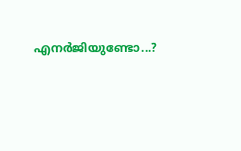എനർജിയുണ്ടോ...?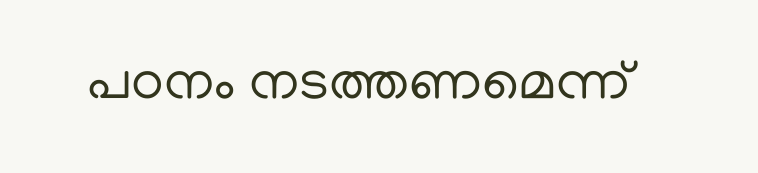പഠനം നടത്തണമെന്ന്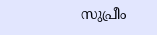സുപ്രീം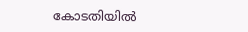കോടതിയിൽ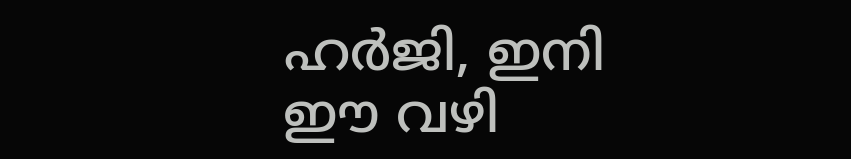ഹർജി, ഇനി ഈ വഴി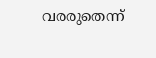വരരുതെന്ന്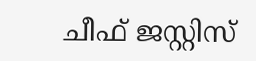ചീഫ് ജസ്റ്റിസ്